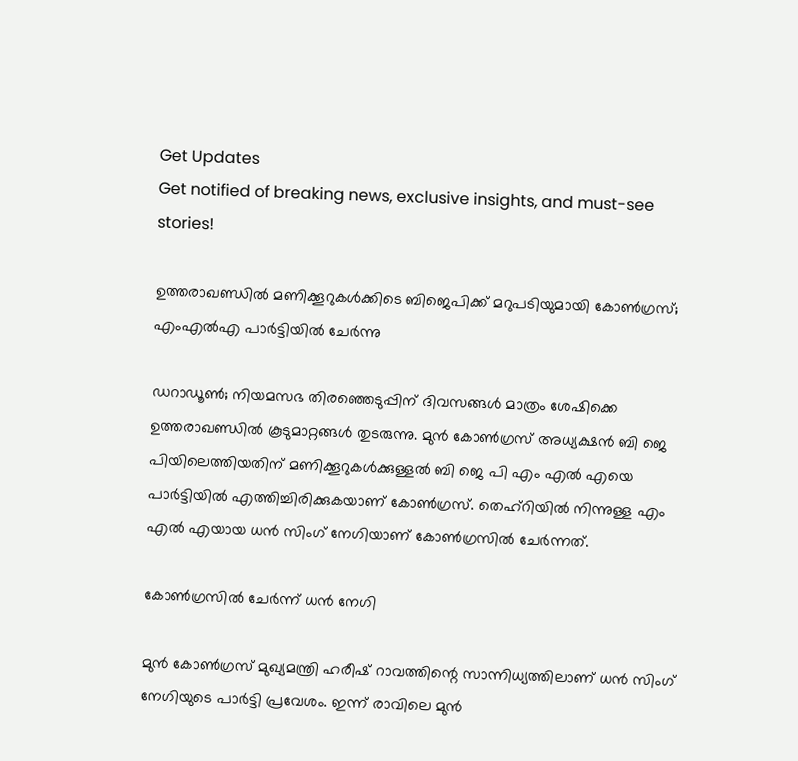Get Updates
Get notified of breaking news, exclusive insights, and must-see stories!

ഉത്തരാഖണ്ഡിൽ മണിക്കൂറുകൾക്കിടെ ബിജെപിക്ക് മറുപടിയുമായി കോൺഗ്രസ്; എംഎൽഎ പാർട്ടിയിൽ ചേർന്നു

ഡറാഡൂൺ; നിയമസഭ തിരഞ്ഞെടുപ്പിന് ദിവസങ്ങൾ മാത്രം ശേഷിക്കെ ഉത്തരാഖണ്ഡിൽ കൂടുമാറ്റങ്ങൾ തുടരുന്നു. മുൻ കോൺഗ്രസ് അധ്യക്ഷൻ ബി ജെ പിയിലെത്തിയതിന് മണിക്കൂറുകൾക്കുള്ളൽ ബി ജെ പി എം എൽ എയെ പാർട്ടിയിൽ എത്തിച്ചിരിക്കുകയാണ് കോൺഗ്രസ്. തെഹ്റിയിൽ നിന്നുള്ള എം എൽ എയായ ധൻ സിംഗ് നേഗിയാണ് കോൺഗ്രസിൽ ചേർന്നത്.

കോൺഗ്രസിൽ ചേർന്ന് ധൻ നേഗി

മുൻ കോൺഗ്രസ് മുഖ്യമന്ത്രി ഹരീഷ് റാവത്തിന്റെ സാന്നിധ്യത്തിലാണ് ധൻ സിംഗ് നേഗിയുടെ പാർട്ടി പ്രവേശം. ഇന്ന് രാവിലെ മുൻ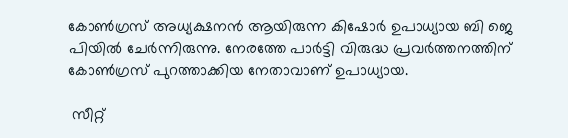കോൺഗ്രസ് അധ്യക്ഷനൻ ആയിരുന്ന കിഷോർ ഉപാധ്യായ ബി ജെ പിയിൽ ചേർന്നിരുന്നു. നേരത്തേ പാർട്ടി വിരുദ്ധ പ്രവർത്തനത്തിന് കോൺഗ്രസ് പുറത്താക്കിയ നേതാവാണ് ഉപാധ്യായ.

 സീറ്റ്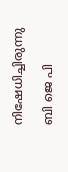നിഷേധിച്ചിരുന്നു

ബി ജെ പി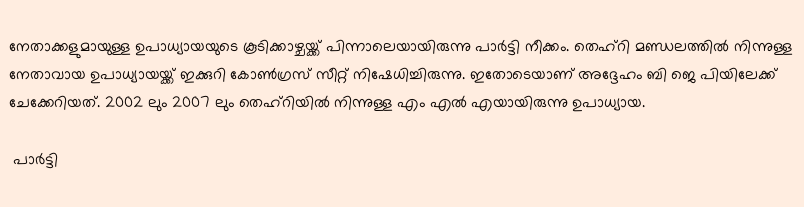നേതാക്കളുമായുള്ള ഉപാധ്യായയുടെ കൂടിക്കാഴ്ചയ്ക്ക് പിന്നാലെയായിരുന്നു പാർട്ടി നീക്കം. തെഹ്റി മണ്ഡലത്തിൽ നിന്നുള്ള നേതാവായ ഉപാധ്യായയ്ക്ക് ഇക്കുറി കോൺഗ്രസ് സീറ്റ് നിഷേധിച്ചിരുന്നു. ഇതോടെയാണ് അദ്ദേഹം ബി ജെ പിയിലേക്ക് ചേക്കേറിയത്. 2002 ലും 2007 ലും തെഹ്റിയിൽ നിന്നുള്ള എം എൽ എയായിരുന്നു ഉപാധ്യായ.

 പാർട്ടി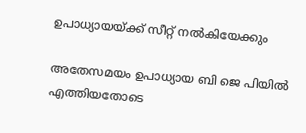ഉപാധ്യായയ്ക്ക് സീറ്റ് നൽകിയേക്കും

അതേസമയം ഉപാധ്യായ ബി ജെ പിയിൽ എത്തിയതോടെ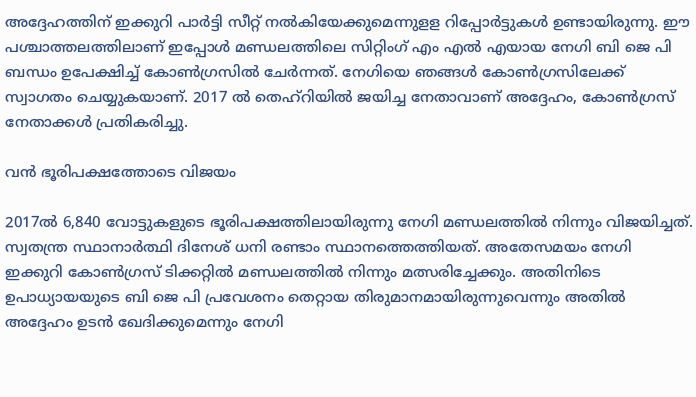അദ്ദേഹത്തിന് ഇക്കുറി പാർട്ടി സീറ്റ് നൽകിയേക്കുമെന്നുളള റിപ്പോർട്ടുകൾ ഉണ്ടായിരുന്നു. ഈ പശ്ചാത്തലത്തിലാണ് ഇപ്പോൾ മണ്ഡലത്തിലെ സിറ്റിംഗ് എം എൽ എയായ നേഗി ബി ജെ പി ബന്ധം ഉപേക്ഷിച്ച് കോൺഗ്രസിൽ ചേർന്നത്. നേഗിയെ ഞങ്ങൾ കോൺഗ്രസിലേക്ക് സ്വാഗതം ചെയ്യുകയാണ്. 2017 ൽ തെഹ്റിയിൽ ജയിച്ച നേതാവാണ് അദ്ദേഹം, കോൺഗ്രസ് നേതാക്കൾ പ്രതികരിച്ചു.

വൻ ഭൂരിപക്ഷത്തോടെ വിജയം

2017ൽ 6,840 വോട്ടുകളുടെ ഭൂരിപക്ഷത്തിലായിരുന്നു നേഗി മണ്ഡലത്തിൽ നിന്നും വിജയിച്ചത്. സ്വതന്ത്ര സ്ഥാനാർത്ഥി ദിനേശ് ധനി രണ്ടാം സ്ഥാനത്തെത്തിയത്. അതേസമയം നേഗി ഇക്കുറി കോൺഗ്രസ് ടിക്കറ്റിൽ മണ്ഡലത്തിൽ നിന്നും മത്സരിച്ചേക്കും. അതിനിടെ ഉപാധ്യായയുടെ ബി ജെ പി പ്രവേശനം തെറ്റായ തിരുമാനമായിരുന്നുവെന്നും അതിൽ അദ്ദേഹം ഉടൻ ഖേദിക്കുമെന്നും നേഗി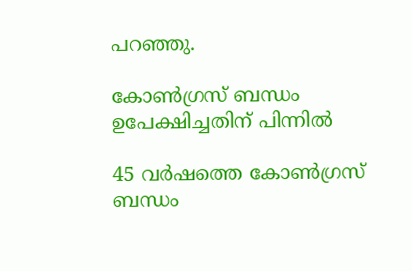പറഞ്ഞു.

കോൺഗ്രസ് ബന്ധം ഉപേക്ഷിച്ചതിന് പിന്നിൽ

45 വർഷത്തെ കോൺഗ്രസ് ബന്ധം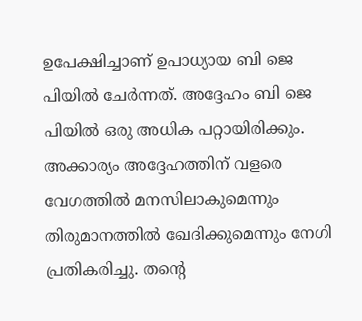ഉപേക്ഷിച്ചാണ് ഉപാധ്യായ ബി ജെ പിയിൽ ചേർന്നത്. അദ്ദേഹം ബി ജെ പിയിൽ ഒരു അധിക പറ്റായിരിക്കും. അക്കാര്യം അദ്ദേഹത്തിന് വളരെ വേഗത്തിൽ മനസിലാകുമെന്നും തിരുമാനത്തിൽ ഖേദിക്കുമെന്നും നേഗി പ്രതികരിച്ചു. തന്റെ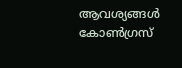ആവശ്യങ്ങൾ കോൺഗ്രസ്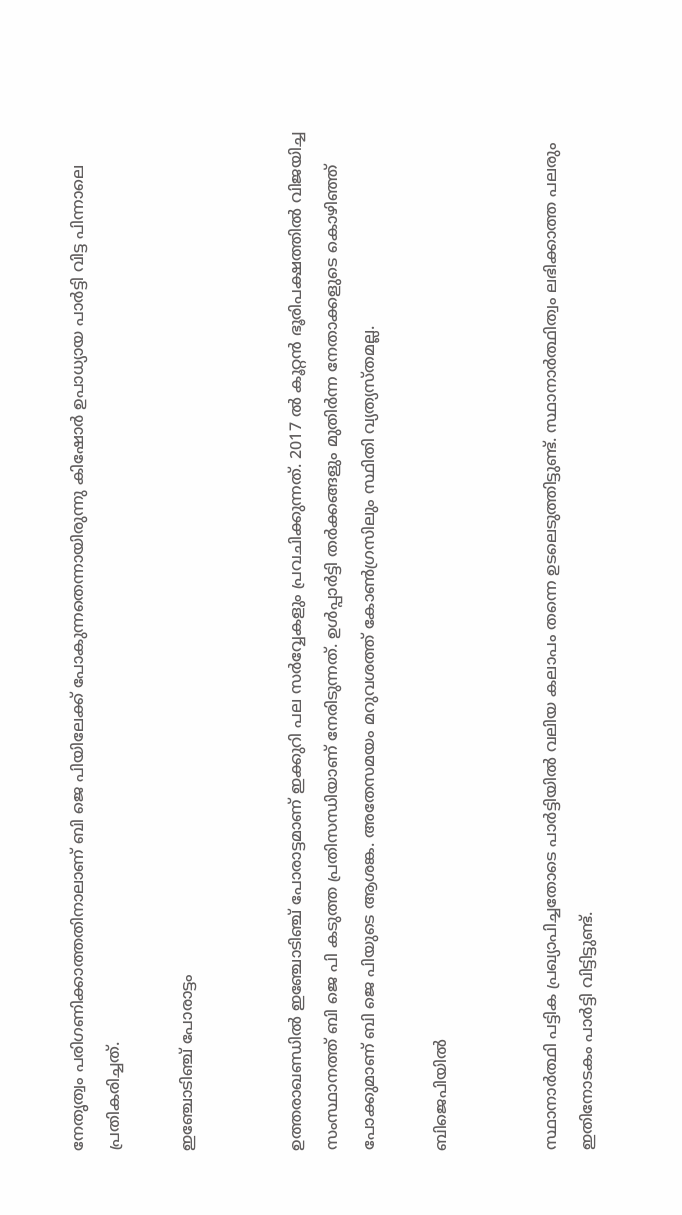നേതൃത്വം പരിഗണിക്കാത്തതിനാലാണ് ബി ജെ പിയിലേക്ക് പോകുന്നതെന്നായിരുന്നു കിഷോർ ഉപാധ്യായ പാർട്ടി വിട്ട പിന്നാലെ പ്രതികരിച്ചത്.

ഇഞ്ചോടിഞ്ച് പോരാട്ടം


ഉത്തരാഖണ്ഡിൽ ഇഞ്ചോടിഞ്ച് പോരാട്ടമാണ് ഇക്കുറി പല സർവ്വേകളും പ്രവചിക്കുന്നത്. 2017 ൽ കൂറ്റൻ ഭൂരിപക്ഷത്തിൽ വിജയിച്ച സംസ്ഥാനത്ത് ബി ജെ പി കടുത്ത പ്രതിസന്ധിയാണ് നേരിടുന്നത്. ഉൾപ്പാർട്ടി തർക്കങ്ങളും മുതിർന്ന നേതാക്കളുടെ കൊഴിഞ്ഞ് പോക്കുമാണ് ബി ജെ പിയുടെ ആശങ്ക. അതേസമയം മറുവശത്ത് കോൺഗ്രസിലും സ്ഥിതി വ്യത്യസ്തമല്ല.

ബിജെപിയിൽ


സ്ഥാനാർത്ഥി പട്ടിക പ്രഖ്യാപിച്ചതോടെ പാർട്ടിയിൽ വലിയ കലാപം തന്നെ ഉടലെടുത്തിട്ടുണ്ട്. സ്ഥാനാർത്ഥിത്വം ലഭിക്കാത്ത പലരും ഇതിനോടകം പാർട്ടി വിട്ടിട്ടുണ്ട്.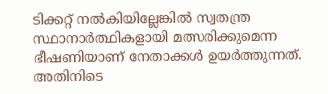ടിക്കറ്റ് നൽകിയില്ലേങ്കിൽ സ്വതന്ത്ര സ്ഥാനാർത്ഥികളായി മത്സരിക്കുമെന്ന ഭീഷണിയാണ് നേതാക്കൾ ഉയർത്തുന്നത്. അതിനിടെ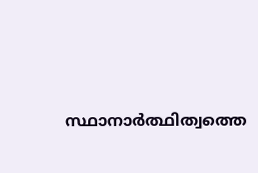സ്ഥാനാർത്ഥിത്വത്തെ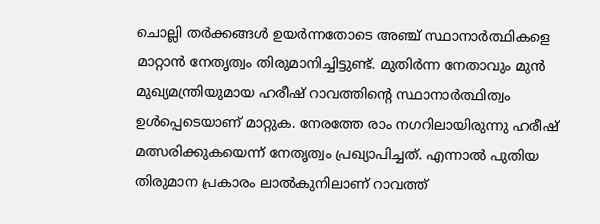ചൊല്ലി തർക്കങ്ങൾ ഉയർന്നതോടെ അഞ്ച് സ്ഥാനാർത്ഥികളെ മാറ്റാൻ നേതൃത്വം തിരുമാനിച്ചിട്ടുണ്ട്. മുതിർന്ന നേതാവും മുൻ മുഖ്യമന്ത്രിയുമായ ഹരീഷ് റാവത്തിന്റെ സ്ഥാനാർത്ഥിത്വം ഉൾപ്പെടെയാണ് മാറ്റുക. നേരത്തേ രാം നഗറിലായിരുന്നു ഹരീഷ് മത്സരിക്കുകയെന്ന് നേതൃത്വം പ്രഖ്യാപിച്ചത്. എന്നാൽ പുതിയ തിരുമാന പ്രകാരം ലാൽകുനിലാണ് റാവത്ത്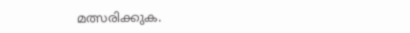മത്സരിക്കുക.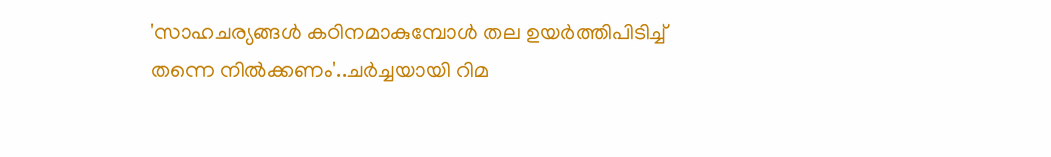'സാഹചര്യങ്ങൾ കഠിനമാകുമ്പോൾ തല ഉയർത്തിപിടിച്ച് തന്നെ നിൽക്കണം'..ചർച്ചയായി റിമ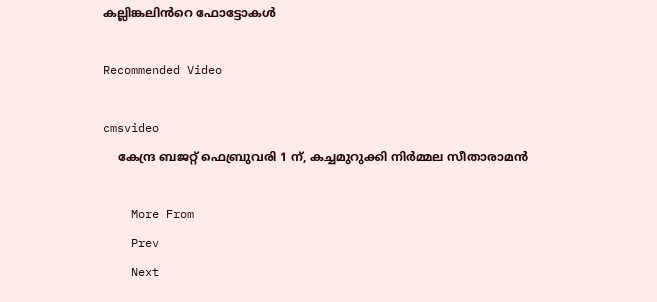കല്ലിങ്കലിൻറെ ഫോട്ടോകൾ

Recommended Video

cmsvideo
    കേന്ദ്ര ബജറ്റ് ഫെബ്രുവരി 1 ന്, കച്ചമുറുക്കി നിർമ്മല സീതാരാമന്‍

    More From
    Prev
    Next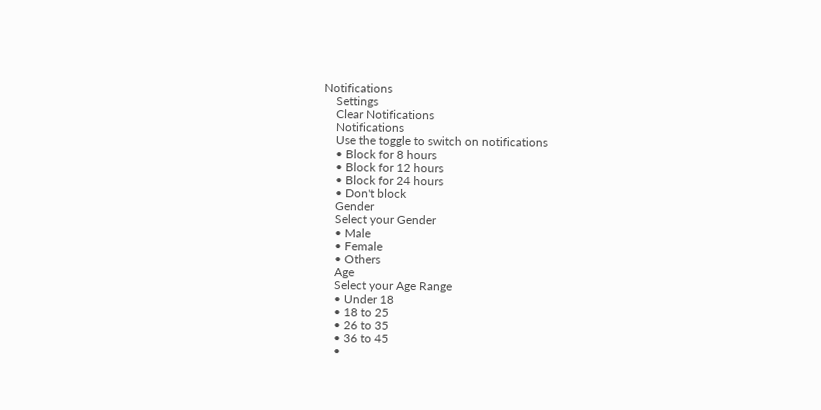Notifications
    Settings
    Clear Notifications
    Notifications
    Use the toggle to switch on notifications
    • Block for 8 hours
    • Block for 12 hours
    • Block for 24 hours
    • Don't block
    Gender
    Select your Gender
    • Male
    • Female
    • Others
    Age
    Select your Age Range
    • Under 18
    • 18 to 25
    • 26 to 35
    • 36 to 45
    •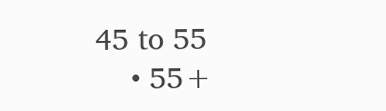45 to 55
    • 55+